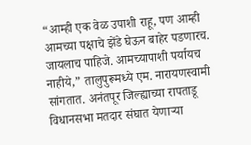“आम्ही एक वेळ उपाशी राहू, पण आम्ही आमच्या पक्षाचे झेंडे घेऊन बाहेर पडणारच. जायलाच पाहिजे. आमच्यापाशी पर्यायच नाहीये,” तालुपुरूमध्ये एम. नारायणस्वामी सांगतात. अनंतपूर जिल्ह्याच्या रापताडू विधानसभा मतदार संघात येणाऱ्या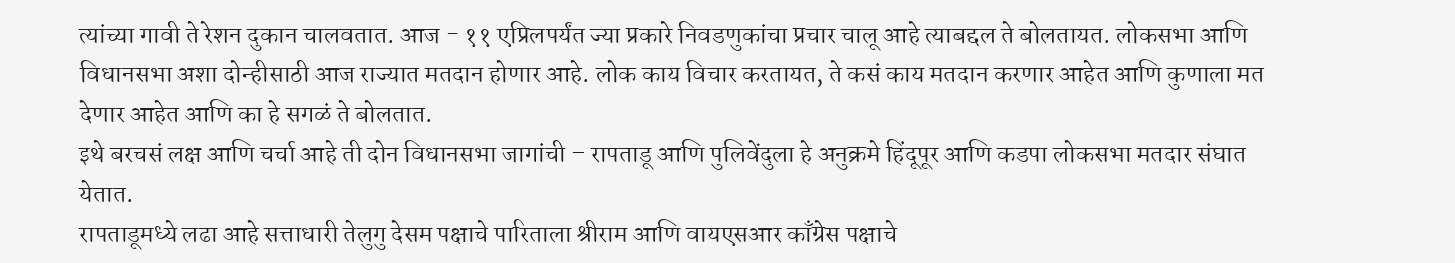त्यांच्या गावी ते रेशन दुकान चालवतात. आज - ११ एप्रिलपर्यंत ज्या प्रकारे निवडणुकांचा प्रचार चालू आहे त्याबद्दल ते बोलतायत. लोकसभा आणि विधानसभा अशा दोन्हीसाठी आज राज्यात मतदान होणार आहे. लोक काय विचार करतायत, ते कसं काय मतदान करणार आहेत आणि कुणाला मत देणार आहेत आणि का हे सगळं ते बोलतात.
इथे बरचसं लक्ष आणि चर्चा आहे ती दोन विधानसभा जागांची – रापताडू आणि पुलिवेंदुला हे अनुक्रमे हिंदूपूर आणि कडपा लोकसभा मतदार संघात येतात.
रापताडूमध्ये लढा आहे सत्ताधारी तेलुगु देसम पक्षाचे पारिताला श्रीराम आणि वायएसआर काँग्रेस पक्षाचे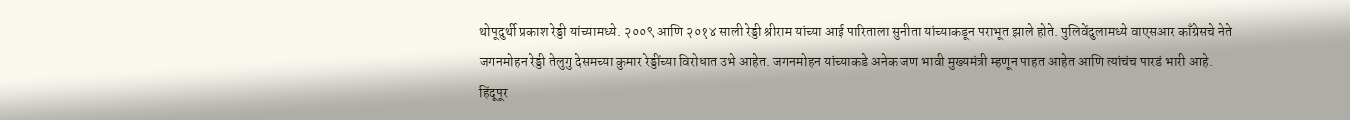थोपूदुर्थी प्रकाश रेड्डी यांच्यामध्ये. २००९ आणि २०१४ साली रेड्डी श्रीराम यांच्या आई पारिताला सुनीता यांच्याकडून पराभूत झाले होते. पुलिवेंदुलामध्ये वाएसआर काँग्रेसचे नेते जगनमोहन रेड्डी तेलुगु देसमच्या कुमार रेड्डींच्या विरोधात उभे आहेत. जगनमोहन यांच्याकडे अनेक जण भावी मुख्यमंत्री म्हणून पाहत आहेत आणि त्यांचंच पारडं भारी आहे.
हिंदूपूर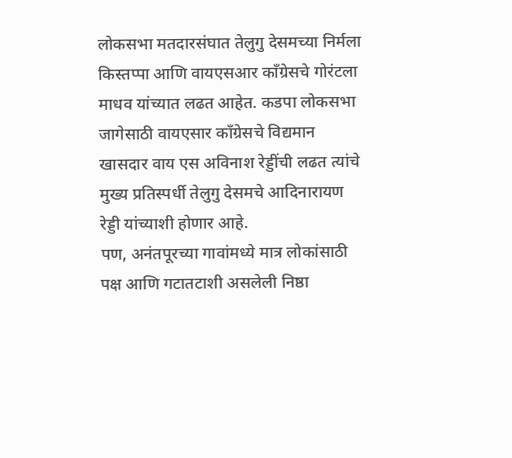लोकसभा मतदारसंघात तेलुगु देसमच्या निर्मला किस्तप्पा आणि वायएसआर काँग्रेसचे गोरंटला माधव यांच्यात लढत आहेत. कडपा लोकसभा जागेसाठी वायएसार काँग्रेसचे विद्यमान खासदार वाय एस अविनाश रेड्डींची लढत त्यांचे मुख्य प्रतिस्पर्धी तेलुगु देसमचे आदिनारायण रेड्डी यांच्याशी होणार आहे.
पण, अनंतपूरच्या गावांमध्ये मात्र लोकांसाठी पक्ष आणि गटातटाशी असलेली निष्ठा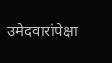उमेदवारांपेक्षा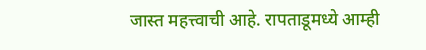जास्त महत्त्वाची आहे. रापताडूमध्ये आम्ही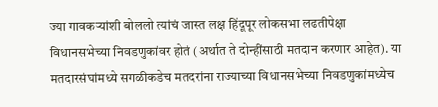ज्या गावकऱ्यांशी बोललो त्यांचं जास्त लक्ष हिंदूपूर लोकसभा लढतीपेक्षा विधानसभेच्या निवडणुकांवर होतं (अर्थात ते दोन्हींसाठी मतदान करणार आहेत). या मतदारसंघांमध्ये सगळीकडेच मतदरांना राज्याच्या विधानसभेच्या निवडणुकांमध्येच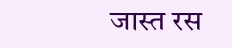जास्त रस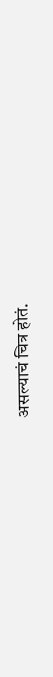असल्याचं चित्र होतं.